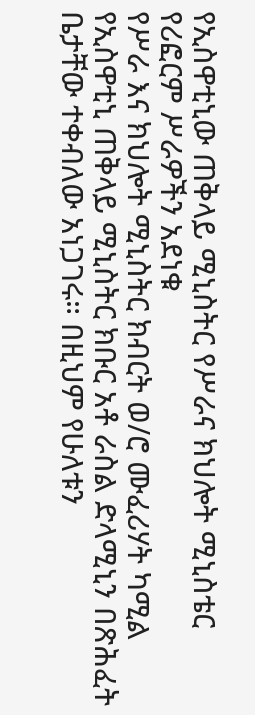የኢስዋቲኒው ጠቅላይ ሚኒስትር የሥራና ክህሎት ሚኒስቴር የሪፎርም ሥራዎችን አደነቁ
የሥራ እና ክህሎት ሚኒስትር ክብርት ወ/ሮ ሙፈሪሃት ካሚል የኢስዋቲኒ ጠቅላይ ሚኒስትር ክቡር አቶ ራስል ድላሚኒን በጽሕፈት ቤታቸው ተቀብለው አነጋገሩ። በዚህም የሁለቱን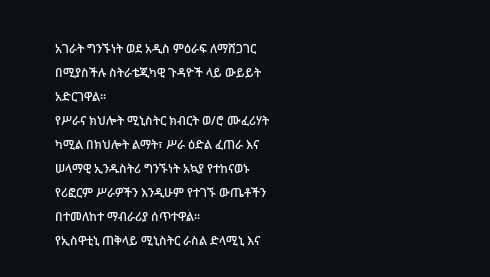አገራት ግንኙነት ወደ አዲስ ምዕራፍ ለማሸጋገር በሚያስችሉ ስትራቴጂካዊ ጉዳዮች ላይ ውይይት አድርገዋል፡፡
የሥራና ክህሎት ሚኒስትር ክብርት ወ/ሮ ሙፈሪሃት ካሚል በክህሎት ልማት፣ ሥራ ዕድል ፈጠራ እና ሠላማዊ ኢንዱስትሪ ግንኙነት አኳያ የተከናወኑ የሪፎርም ሥራዎችን እንዲሁም የተገኙ ውጤቶችን በተመለከተ ማብራሪያ ሰጥተዋል፡፡
የኢስዋቲኒ ጠቅላይ ሚኒስትር ራስል ድላሚኒ እና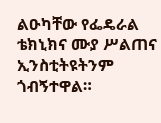ልዑካቸው የፌዴራል ቴክኒክና ሙያ ሥልጠና ኢንስቲትዩትንም ጎብኝተዋል።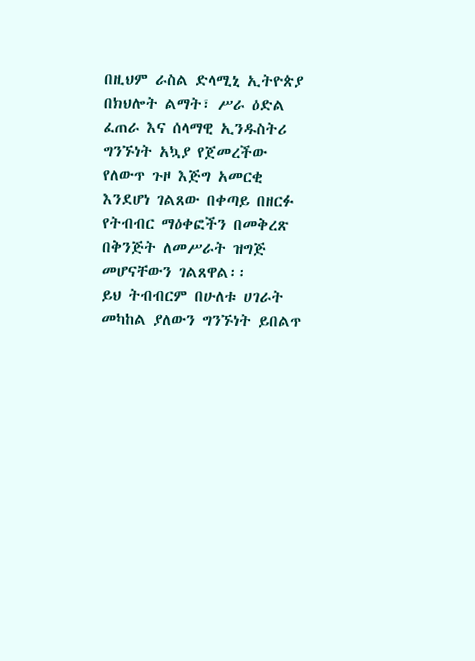በዚህም ራስል ድላሚኒ ኢትዮጵያ በክህሎት ልማት፣ ሥራ ዕድል ፈጠራ እና ሰላማዊ ኢንዱስትሪ ግንኙነት አኳያ የጀመረችው የለውጥ ጉዞ እጅግ አመርቂ እንደሆነ ገልጸው በቀጣይ በዘርፉ የትብብር ማዕቀፎችን በመቅረጽ በቅንጅት ለመሥራት ዝግጅ መሆናቸውን ገልጸዋል፡፡
ይህ ትብብርም በሁለቱ ሀገራት መካከል ያለውን ግንኙነት ይበልጥ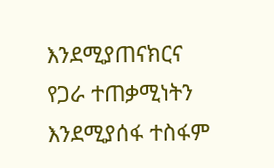እንደሚያጠናክርና የጋራ ተጠቃሚነትን እንደሚያሰፋ ተስፋም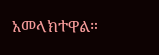አመላክተዋል።